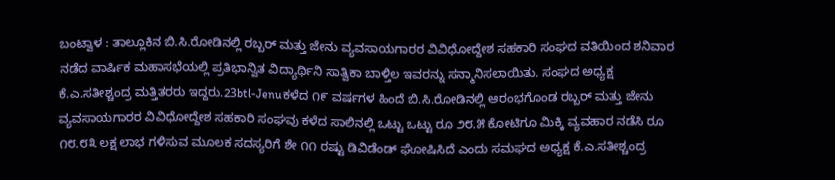ಬಂಟ್ವಾಳ : ತಾಲ್ಲೂಕಿನ ಬಿ.ಸಿ.ರೋಡಿನಲ್ಲಿ ರಬ್ಬರ್ ಮತ್ತು ಜೇನು ವ್ಯವಸಾಯಗಾರರ ವಿವಿಧೋದ್ದೇಶ ಸಹಕಾರಿ ಸಂಘದ ವತಿಯಿಂದ ಶನಿವಾರ ನಡೆದ ವಾರ್ಷಿಕ ಮಹಾಸಭೆಯಲ್ಲಿ ಪ್ರತಿಭಾನ್ವಿತ ವಿದ್ಯಾರ್ಥಿನಿ ಸಾತ್ವಿಕಾ ಬಾಳ್ತಿಲ ಇವರನ್ನು ಸನ್ಮಾನಿಸಲಾಯಿತು. ಸಂಘದ ಅಧ್ಯಕ್ಷ ಕೆ.ಎ.ಸತೀಶ್ಚಂದ್ರ ಮತ್ತಿತರರು ಇದ್ದರು.23btl-Jenuಕಳೆದ ೧೯ ವರ್ಷಗಳ ಹಿಂದೆ ಬಿ.ಸಿ.ರೋಡಿನಲ್ಲಿ ಆರಂಭಗೊಂಡ ರಬ್ಬರ್ ಮತ್ತು ಜೇನು ವ್ಯವಸಾಯಗಾರರ ವಿವಿಧೋದ್ದೇಶ ಸಹಕಾರಿ ಸಂಘವು ಕಳೆದ ಸಾಲಿನಲ್ಲಿ ಒಟ್ಟು ಒಟ್ಟು ರೂ ೨೮.೫ ಕೋಟಿಗೂ ಮಿಕ್ಕಿ ವ್ಯವಹಾರ ನಡೆಸಿ ರೂ ೧೮.೮೩ ಲಕ್ಷ ಲಾಭ ಗಳಿಸುವ ಮೂಲಕ ಸದಸ್ಯರಿಗೆ ಶೇ ೧೧ ರಷ್ಟು ಡಿವಿಡೆಂಡ್ ಘೋಷಿಸಿದೆ ಎಂದು ಸಮಘದ ಅಧ್ಯಕ್ಷ ಕೆ.ಎ.ಸತೀಶ್ಚಂದ್ರ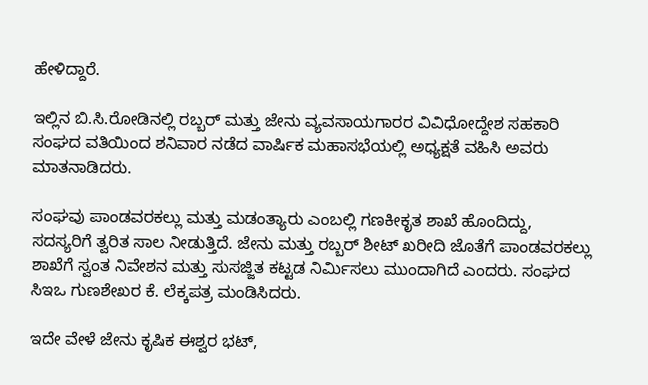ಹೇಳಿದ್ದಾರೆ.

ಇಲ್ಲಿನ ಬಿ.ಸಿ.ರೋಡಿನಲ್ಲಿ ರಬ್ಬರ್ ಮತ್ತು ಜೇನು ವ್ಯವಸಾಯಗಾರರ ವಿವಿಧೋದ್ದೇಶ ಸಹಕಾರಿ ಸಂಘದ ವತಿಯಿಂದ ಶನಿವಾರ ನಡೆದ ವಾರ್ಷಿಕ ಮಹಾಸಭೆಯಲ್ಲಿ ಅಧ್ಯಕ್ಷತೆ ವಹಿಸಿ ಅವರು ಮಾತನಾಡಿದರು.

ಸಂಘವು ಪಾಂಡವರಕಲ್ಲು ಮತ್ತು ಮಡಂತ್ಯಾರು ಎಂಬಲ್ಲಿ ಗಣಕೀಕೃತ ಶಾಖೆ ಹೊಂದಿದ್ದು, ಸದಸ್ಯರಿಗೆ ತ್ವರಿತ ಸಾಲ ನೀಡುತ್ತಿದೆ. ಜೇನು ಮತ್ತು ರಬ್ಬರ್ ಶೀಟ್ ಖರೀದಿ ಜೊತೆಗೆ ಪಾಂಡವರಕಲ್ಲು ಶಾಖೆಗೆ ಸ್ವಂತ ನಿವೇಶನ ಮತ್ತು ಸುಸಜ್ಜಿತ ಕಟ್ಟಡ ನಿರ್ಮಿಸಲು ಮುಂದಾಗಿದೆ ಎಂದರು. ಸಂಘದ ಸಿಇಒ ಗುಣಶೇಖರ ಕೆ. ಲೆಕ್ಕಪತ್ರ ಮಂಡಿಸಿದರು.

ಇದೇ ವೇಳೆ ಜೇನು ಕೃಷಿಕ ಈಶ್ವರ ಭಟ್,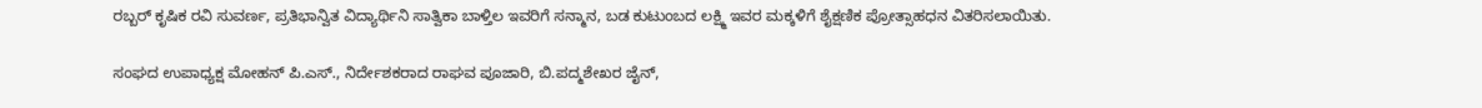ರಬ್ಬರ್ ಕೃಷಿಕ ರವಿ ಸುವರ್ಣ, ಪ್ರತಿಭಾನ್ವಿತ ವಿದ್ಯಾರ್ಥಿನಿ ಸಾತ್ವಿಕಾ ಬಾಳ್ತಿಲ ಇವರಿಗೆ ಸನ್ಮಾನ, ಬಡ ಕುಟುಂಬದ ಲಕ್ಷ್ಮಿ ಇವರ ಮಕ್ಕಳಿಗೆ ಶೈಕ್ಷಣಿಕ ಪ್ರೋತ್ಸಾಹಧನ ವಿತರಿಸಲಾಯಿತು.

ಸಂಘದ ಉಪಾಧ್ಯಕ್ಷ ಮೋಹನ್ ಪಿ.ಎಸ್., ನಿರ್ದೇಶಕರಾದ ರಾಘವ ಪೂಜಾರಿ, ಬಿ.ಪದ್ಮಶೇಖರ ಜೈನ್,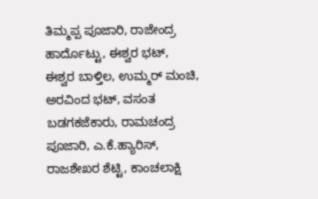ತಿಮ್ಮಪ್ಪ ಪೂಜಾರಿ, ರಾಜೇಂದ್ರ ಹಾರ್ದೊಟ್ಟು, ಈಶ್ವರ ಭಟ್, ಈಶ್ವರ ಬಾಳ್ತಿಲ, ಉಮ್ಮರ್ ಮಂಚಿ, ಅರವಿಂದ ಭಟ್, ವಸಂತ ಬಡಗಕಜೆಕಾರು, ರಾಮಚಂದ್ರ ಪೂಜಾರಿ, ಎ.ಕೆ.ಹ್ಯಾರಿಸ್, ರಾಜಶೇಖರ ಶೆಟ್ಟಿ, ಕಾಂಚಲಾಕ್ಷಿ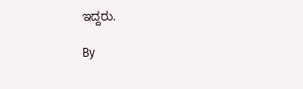ಇದ್ದರು.

By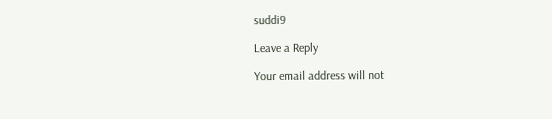suddi9

Leave a Reply

Your email address will not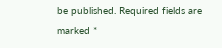be published. Required fields are marked *